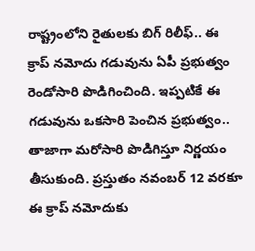రాష్ట్రంలోని రైతులకు బిగ్ రిలీఫ్.. ఈ క్రాప్ నమోదు గడువును ఏపీ ప్రభుత్వం రెండోసారి పొడిగించింది. ఇప్పటికే ఈ గడువును ఒకసారి పెంచిన ప్రభుత్వం.. తాజాగా మరోసారి పొడిగిస్తూ నిర్ణయం తీసుకుంది. ప్రస్తుతం నవంబర్ 12 వరకూ ఈ క్రాప్ నమోదుకు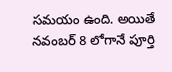సమయం ఉంది. అయితే నవంబర్ 8 లోగానే పూర్తి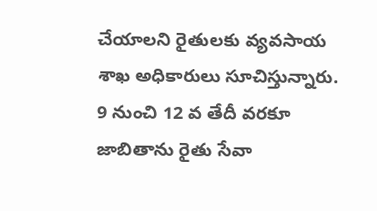చేయాలని రైతులకు వ్యవసాయ శాఖ అధికారులు సూచిస్తున్నారు. 9 నుంచి 12 వ తేదీ వరకూ జాబితాను రైతు సేవా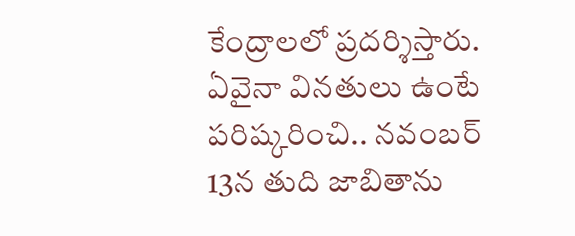కేంద్రాలలో ప్రదర్శిస్తారు. ఏవైనా వినతులు ఉంటే పరిష్కరించి.. నవంబర్ 13న తుది జాబితాను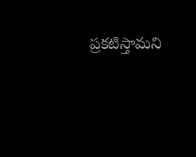ప్రకటిస్తామని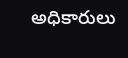అధికారులు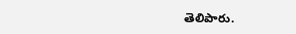తెలిపారు.